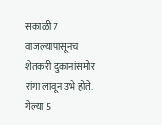सकाळी 7 वाजल्यापासूनच शेतकरी दुकानांसमोर रांगा लावून उभे होते. गेल्या 5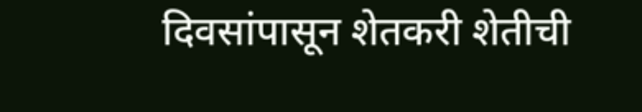दिवसांपासून शेतकरी शेतीची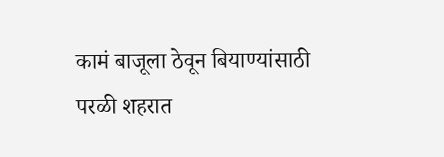कामं बाजूला ठेवून बियाण्यांसाठी परळी शहरात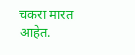चकरा मारत आहेत.